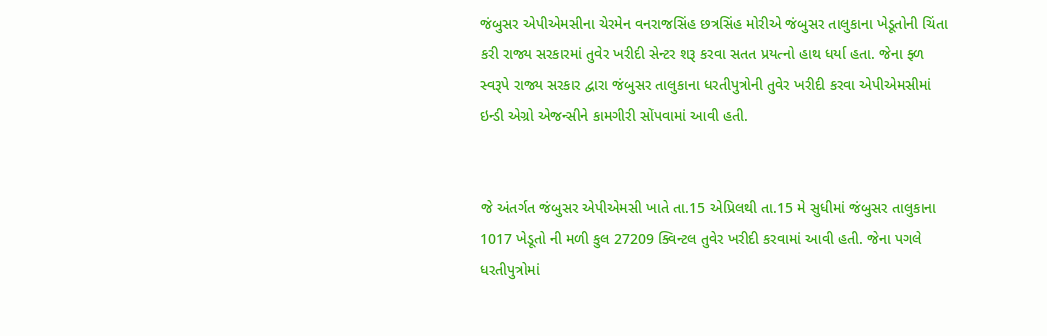જંબુસર એપીએમસીના ચેરમેન વનરાજસિંહ છત્રસિંહ મોરીએ જંબુસર તાલુકાના ખેડૂતોની ચિંતા કરી રાજ્ય સરકારમાં તુવેર ખરીદી સેન્ટર શરૂ કરવા સતત પ્રયત્નો હાથ ધર્યા હતા. જેના ફ્ળ સ્વરૂપે રાજ્ય સરકાર દ્વારા જંબુસર તાલુકાના ધરતીપુત્રોની તુવેર ખરીદી કરવા એપીએમસીમાં ઇન્ડી એગ્રો એજન્સીને કામગીરી સોંપવામાં આવી હતી.


જે અંતર્ગત જંબુસર એપીએમસી ખાતે તા.15 એપ્રિલથી તા.15 મે સુધીમાં જંબુસર તાલુકાના 1017 ખેડૂતો ની મળી કુલ 27209 ક્વિન્ટલ તુવેર ખરીદી કરવામાં આવી હતી. જેના પગલે ધરતીપુત્રોમાં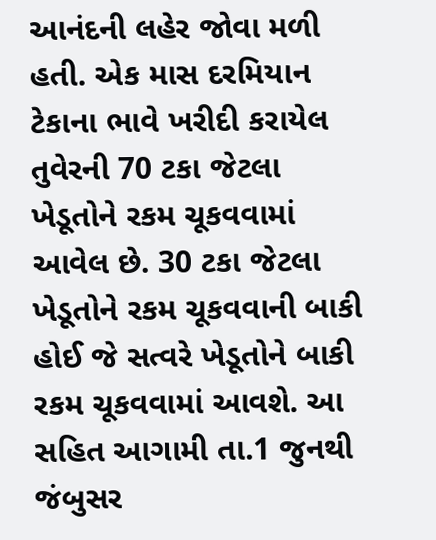આનંદની લહેર જોવા મળી હતી. એક માસ દરમિયાન ટેકાના ભાવે ખરીદી કરાયેલ તુવેરની 70 ટકા જેટલા ખેડૂતોને રકમ ચૂકવવામાં આવેલ છે. 30 ટકા જેટલા ખેડૂતોને રકમ ચૂકવવાની બાકી હોઈ જે સત્વરે ખેડૂતોને બાકી રકમ ચૂકવવામાં આવશે. આ સહિત આગામી તા.1 જુનથી જંબુસર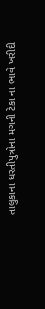તાલુકાના ધરતીપુત્રોના મગની ટેકા ના ભાવે ખરીદી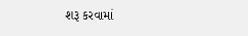શરૂ કરવામાં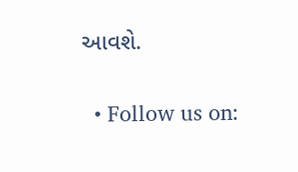આવશે.


  • Follow us on: